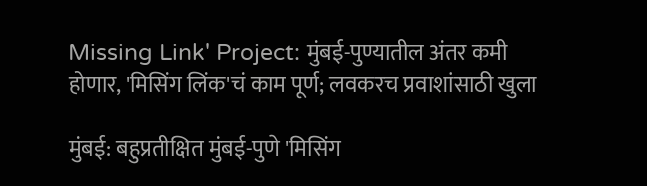Missing Link' Project: मुंबई-पुण्यातील अंतर कमी होणार, 'मिसिंग लिंक'चं काम पूर्ण; लवकरच प्रवाशांसाठी खुला

मुंबई: बहुप्रतीक्षित मुंबई-पुणे 'मिसिंग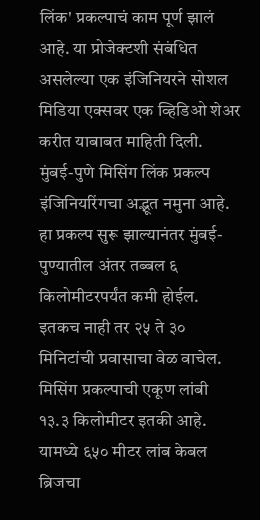लिंक' प्रकल्पाचं काम पूर्ण झालं आहे. या प्रोजेक्टशी संबंधित असलेल्या एक इंजिनियरने सोशल मिडिया एक्सवर एक व्हिडिओ शेअर करीत याबाबत माहिती दिली. मुंबई-पुणे मिसिंग लिंक प्रकल्प इंजिनियरिंगचा अद्भूत नमुना आहे. हा प्रकल्प सुरू झाल्यानंतर मुंबई-पुण्यातील अंतर तब्बल ६ किलोमीटरपर्यंत कमी होईल. इतकच नाही तर २५ ते ३० मिनिटांची प्रवासाचा वेळ वाचेल. मिसिंग प्रकल्पाची एकूण लांबी १३.३ किलोमीटर इतकी आहे. यामध्ये ६५० मीटर लांब केबल ब्रिजचा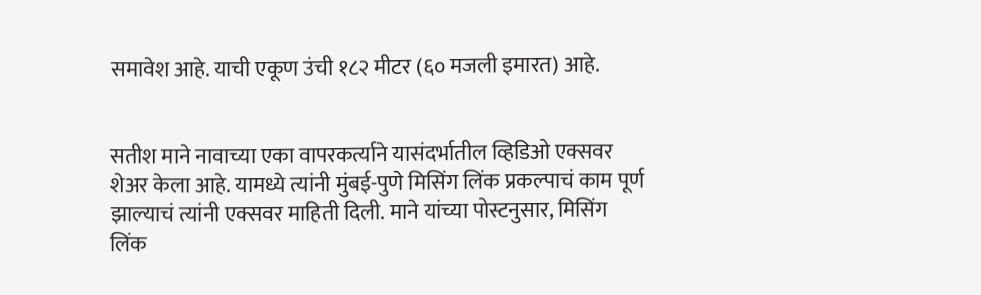समावेश आहे. याची एकूण उंची १८२ मीटर (६० मजली इमारत) आहे.


सतीश माने नावाच्या एका वापरकर्त्याने यासंदर्भातील व्हिडिओ एक्सवर शेअर केला आहे. यामध्ये त्यांनी मुंबई-पुणे मिसिंग लिंक प्रकल्पाचं काम पूर्ण झाल्याचं त्यांनी एक्सवर माहिती दिली. माने यांच्या पोस्टनुसार, मिसिंग लिंक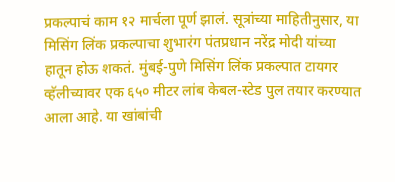प्रकल्पाचं काम १२ मार्चला पूर्ण झालं. सूत्रांच्या माहितीनुसार, या मिसिंग लिंक प्रकल्पाचा शुभारंग पंतप्रधान नरेंद्र मोदी यांच्या हातून होऊ शकतं. मुंबई-पुणे मिसिंग लिंक प्रकल्पात टायगर व्हॅलीच्यावर एक ६५० मीटर लांब केबल-स्टेड पुल तयार करण्यात आला आहे. या खांबांची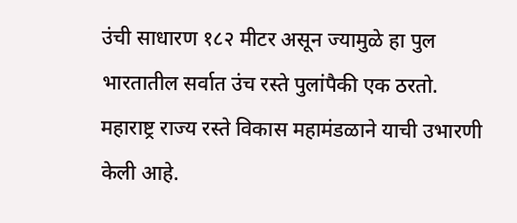उंची साधारण १८२ मीटर असून ज्यामुळे हा पुल भारतातील सर्वात उंच रस्ते पुलांपैकी एक ठरतो. महाराष्ट्र राज्य रस्ते विकास महामंडळाने याची उभारणी केली आहे.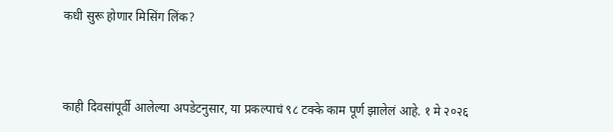कधी सुरू होणार मिसिंग लिंक?



काही दिवसांपूर्वी आलेल्या अपडेटनुसार, या प्रकल्पाचं ९८ टक्के काम पूर्ण झालेलं आहे. १ मे २०२६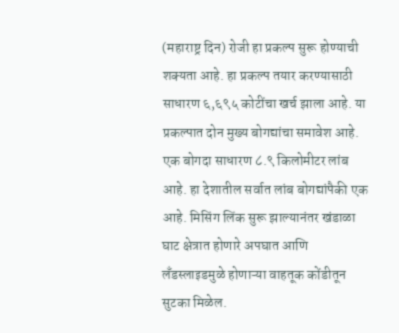(महाराष्ट्र दिन) रोजी हा प्रकल्प सुरू होण्याची शक्यता आहे. हा प्रकल्प तयार करण्यासाठी साधारण ६,६९५ कोटींचा खर्च झाला आहे. या प्रकल्पात दोन मुख्य बोगद्यांचा समावेश आहे. एक बोगदा साधारण ८.९ किलोमीटर लांब आहे. हा देशातील सर्वात लांब बोगद्यांपैकी एक आहे. मिसिंग लिंक सुरू झाल्यानंतर खंडाळा घाट क्षेत्रात होणारे अपघात आणि लँडस्लाइडमुळे होणाऱ्या वाहतूक कोंडीतून सुटका मिळेल.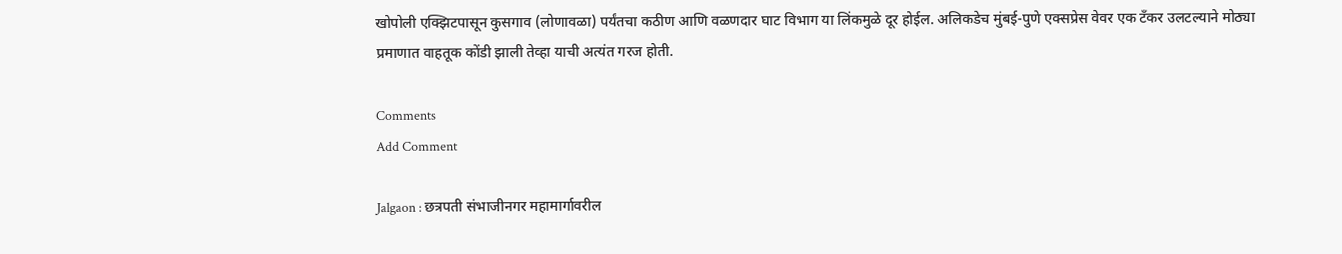खोपोली एक्झिटपासून कुसगाव (लोणावळा) पर्यंतचा कठीण आणि वळणदार घाट विभाग या लिंकमुळे दूर होईल. अलिकडेच मुंबई-पुणे एक्सप्रेस वेवर एक टँकर उलटल्याने मोठ्या प्रमाणात वाहतूक कोंडी झाली तेव्हा याची अत्यंत गरज होती.

Comments
Add Comment

Jalgaon : छत्रपती संभाजीनगर महामार्गावरील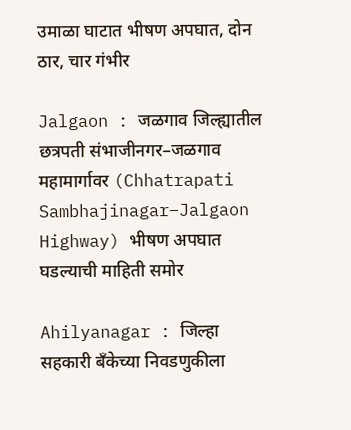उमाळा घाटात भीषण अपघात, दोन ठार, चार गंभीर

Jalgaon : जळगाव जिल्ह्यातील छत्रपती संभाजीनगर–जळगाव महामार्गावर (Chhatrapati Sambhajinagar–Jalgaon Highway) भीषण अपघात घडल्याची माहिती समोर

Ahilyanagar : जिल्हा सहकारी बँकेच्या निवडणुकीला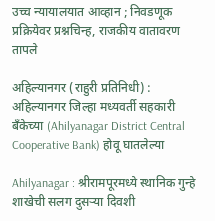उच्च न्यायालयात आव्हान ; निवडणूक प्रक्रियेवर प्रश्नचिन्ह, राजकीय वातावरण तापले

अहिल्यानगर (राहुरी प्रतिनिधी) : अहिल्यानगर जिल्हा मध्यवर्ती सहकारी बँकेच्या (Ahilyanagar District Central Cooperative Bank) होवू घातलेल्या

Ahilyanagar : श्रीरामपूरमध्ये स्थानिक गुन्हे शाखेची सलग दुसऱ्या दिवशी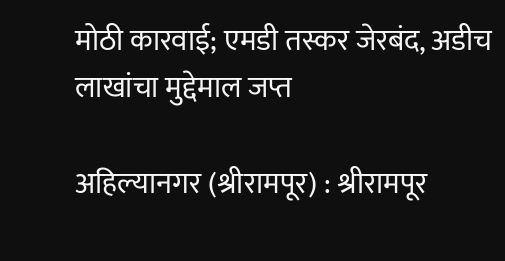मोठी कारवाई; एमडी तस्कर जेरबंद, अडीच लाखांचा मुद्देमाल जप्त

अहिल्यानगर (श्रीरामपूर) : श्रीरामपूर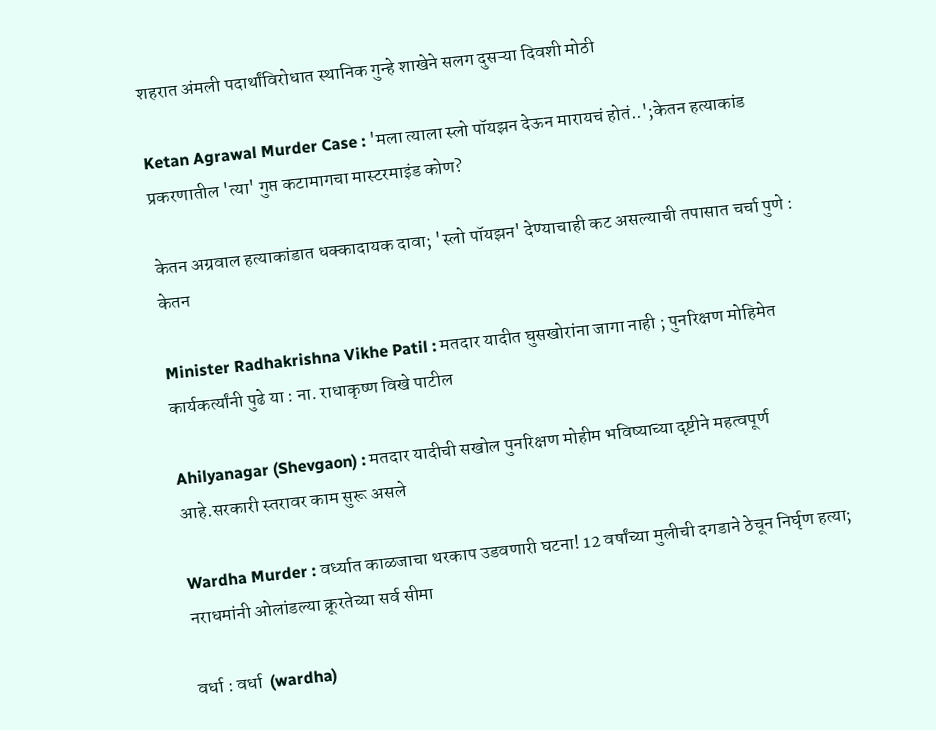शहरात अंमली पदार्थांविरोधात स्थानिक गुन्हे शाखेने सलग दुसऱ्या दिवशी मोठी

Ketan Agrawal Murder Case : 'मला त्याला स्लो पॉयझन देऊन मारायचं होतं..';केतन हत्याकांड प्रकरणातील 'त्या' गुप्त कटामागचा मास्टरमाइंड कोण?

केतन अग्रवाल हत्याकांडात धक्कादायक दावा; 'स्लो पॉयझन' देण्याचाही कट असल्याची तपासात चर्चा पुणे : केतन

Minister Radhakrishna Vikhe Patil : मतदार यादीत घुसखोरांना जागा नाही ; पुनरिक्षण मोहिमेत कार्यकर्त्यांनी पुढे या : ना. राधाकृष्ण विखे पाटील

Ahilyanagar (Shevgaon) : मतदार यादीची सखोल पुनरिक्षण मोहीम भविष्याच्या दृष्टीने महत्वपूर्ण आहे.सरकारी स्तरावर काम सुरू असले

Wardha Murder : वर्ध्यात काळजाचा थरकाप उडवणारी घटना! 12 वर्षांच्या मुलीची दगडाने ठेचून निर्घृण हत्या; नराधमांनी ओलांडल्या क्रूरतेच्या सर्व सीमा

वर्धा : वर्धा  (wardha)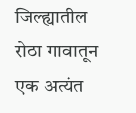जिल्ह्यातील रोठा गावातून एक अत्यंत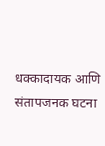धक्कादायक आणि संतापजनक घटना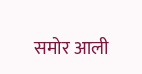समोर आली